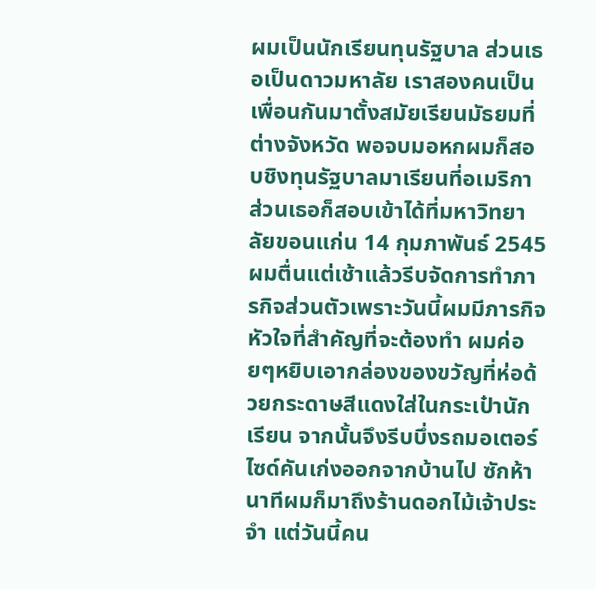ผมเป็นนักเรียนทุนรัฐบาล ส่วนเธอเป็นดาวมหาลัย เราสองคนเป็นเพื่อนกันมาตั้งสมัยเรียนมัธยมที่ต่างจังหวัด พอจบมอหกผมก็สอบชิงทุนรัฐบาลมาเรียนที่อเมริกา ส่วนเธอก็สอบเข้าได้ที่มหาวิทยาลัยขอนแก่น 14 กุมภาพันธ์ 2545
ผมตื่นแต่เช้าแล้วรีบจัดการทำภารกิจส่วนตัวเพราะวันนี้ผมมีภารกิจหัวใจที่สำคัญที่จะต้องทำ ผมค่อยๆหยิบเอากล่องของขวัญที่ห่อด้วยกระดาษสีแดงใส่ในกระเป๋านักเรียน จากนั้นจึงรีบบึ่งรถมอเตอร์ไซด์คันเก่งออกจากบ้านไป ซักห้านาทีผมก็มาถึงร้านดอกไม้เจ้าประจำ แต่วันนี้คน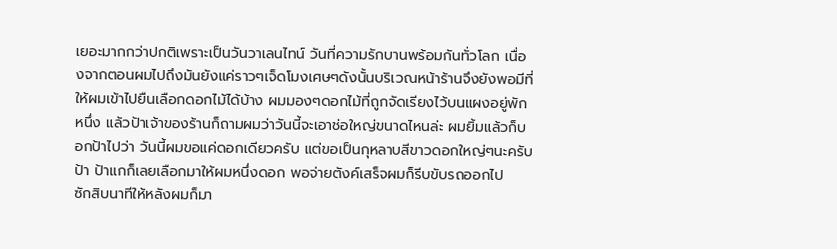เยอะมากกว่าปกติเพราะเป็นวันวาเลนไทน์ วันที่ความรักบานพร้อมกันทั่วโลก เนื่องจากตอนผมไปถึงมันยังแค่ราวๆเจ็ดโมงเศษๆดังนั้นบริเวณหน้าร้านจึงยังพอมีที่ให้ผมเข้าไปยืนเลือกดอกไม้ได้บ้าง ผมมองๆดอกไม้ที่ถูกจัดเรียงไว้บนแผงอยู่พักหนึ่ง แล้วป้าเจ้าของร้านก็ถามผมว่าวันนี้จะเอาช่อใหญ่ขนาดไหนล่ะ ผมยิ้มแล้วก็บอกป้าไปว่า วันนี้ผมขอแค่ดอกเดียวครับ แต่ขอเป็นกุหลาบสีขาวดอกใหญ่ๆนะครับป้า ป้าแกก็เลยเลือกมาให้ผมหนึ่งดอก พอจ่ายตังค์เสร็จผมก็รีบขับรถออกไป
ซักสิบนาทีให้หลังผมก็มา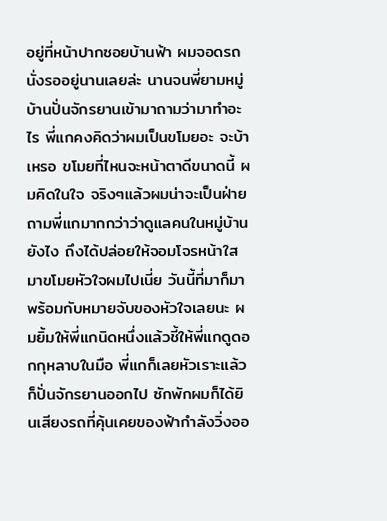อยู่ที่หน้าปากซอยบ้านฟ้า ผมจอดรถนั่งรออยู่นานเลยล่ะ นานจนพี่ยามหมู่บ้านปั่นจักรยานเข้ามาถามว่ามาทำอะไร พี่แกคงคิดว่าผมเป็นขโมยอะ จะบ้าเหรอ ขโมยที่ไหนจะหน้าตาดีขนาดนี้ ผมคิดในใจ จริงๆแล้วผมน่าจะเป็นฝ่ายถามพี่แกมากกว่าว่าดูแลคนในหมู่บ้านยังไง ถึงได้ปล่อยให้จอมโจรหน้าใสมาขโมยหัวใจผมไปเนี่ย วันนี้ที่มาก็มาพร้อมกับหมายจับของหัวใจเลยนะ ผมยิ้มให้พี่แกนิดหนึ่งแล้วชี้ให้พี่แกดูดอกกุหลาบในมือ พี่แกก็เลยหัวเราะแล้วก็ปั่นจักรยานออกไป ซักพักผมก็ได้ยินเสียงรถที่คุ้นเคยของฟ้ากำลังวิ่งออ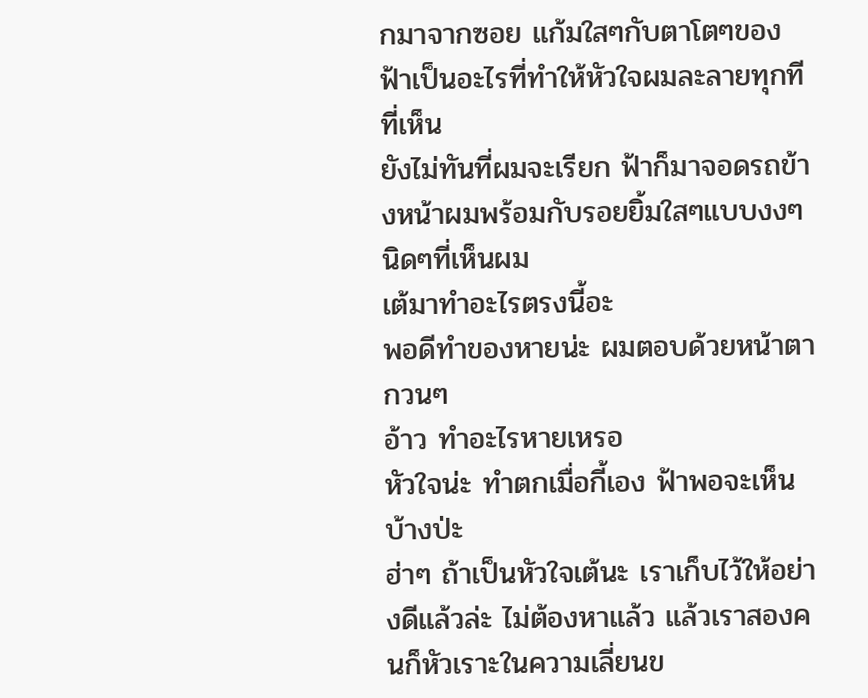กมาจากซอย แก้มใสๆกับตาโตๆของฟ้าเป็นอะไรที่ทำให้หัวใจผมละลายทุกทีที่เห็น
ยังไม่ทันที่ผมจะเรียก ฟ้าก็มาจอดรถข้างหน้าผมพร้อมกับรอยยิ้มใสๆแบบงงๆนิดๆที่เห็นผม
เต้มาทำอะไรตรงนี้อะ
พอดีทำของหายน่ะ ผมตอบด้วยหน้าตากวนๆ
อ้าว ทำอะไรหายเหรอ
หัวใจน่ะ ทำตกเมื่อกี้เอง ฟ้าพอจะเห็นบ้างป่ะ
ฮ่าๆ ถ้าเป็นหัวใจเต้นะ เราเก็บไว้ให้อย่างดีแล้วล่ะ ไม่ต้องหาแล้ว แล้วเราสองคนก็หัวเราะในความเลี่ยนข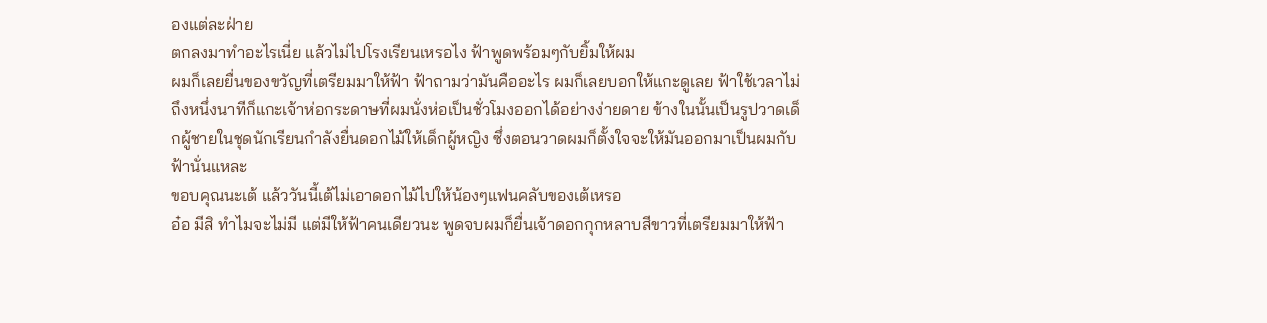องแต่ละฝ่าย
ตกลงมาทำอะไรเนี่ย แล้วไม่ไปโรงเรียนเหรอไง ฟ้าพูดพร้อมๆกับยิ้มให้ผม
ผมก็เลยยื่นของขวัญที่เตรียมมาให้ฟ้า ฟ้าถามว่ามันคืออะไร ผมก็เลยบอกให้แกะดูเลย ฟ้าใช้เวลาไม่ถึงหนึ่งนาทีก็แกะเจ้าห่อกระดาษที่ผมนั่งห่อเป็นชั่วโมงออกได้อย่างง่ายดาย ข้างในนั้นเป็นรูปวาดเด็กผู้ชายในชุดนักเรียนกำลังยื่นดอกไม้ให้เด็กผู้หญิง ซึ่งตอนวาดผมก็ตั้งใจจะให้มันออกมาเป็นผมกับฟ้านั่นแหละ
ขอบคุณนะเต้ แล้ววันนี้เต้ไม่เอาดอกไม้ไปให้น้องๆแฟนคลับของเต้เหรอ
อ๋อ มีสิ ทำไมจะไม่มี แต่มีให้ฟ้าคนเดียวนะ พูดจบผมก็ยื่นเจ้าดอกกุกหลาบสีขาวที่เตรียมมาให้ฟ้า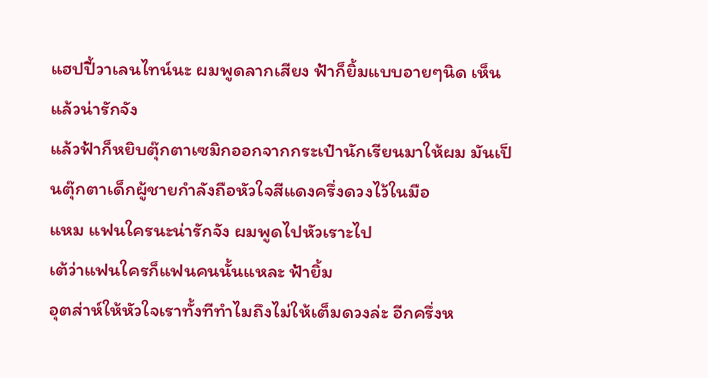แฮปปี้วาเลนไทน์นะ ผมพูดลากเสียง ฟ้าก็ยิ้มแบบอายๆนิด เห็นแล้วน่ารักจัง
แล้วฟ้าก็หยิบตุ๊กตาเซมิกออกจากกระเป๋านักเรียนมาให้ผม มันเป็นตุ๊กตาเด็กผู้ชายกำลังถือหัวใจสีแดงครึ่งดวงไว้ในมือ
แหม แฟนใครนะน่ารักจัง ผมพูดไปหัวเราะไป
เต้ว่าแฟนใครก็แฟนคนนั้นแหละ ฟ้ายิ้ม
อุตส่าห์ให้หัวใจเราทั้งทีทำไมถึงไม่ให้เต็มดวงล่ะ อีกครึ่งห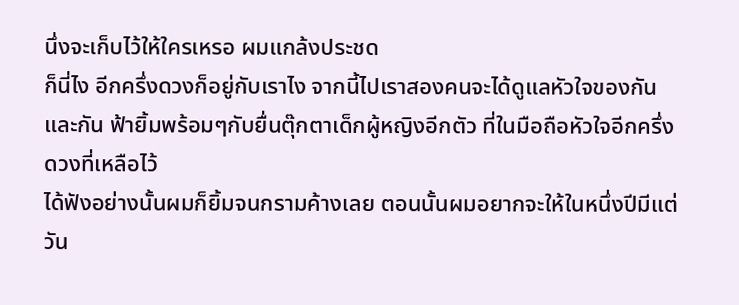นึ่งจะเก็บไว้ให้ใครเหรอ ผมแกล้งประชด
ก็นี่ไง อีกครึ่งดวงก็อยู่กับเราไง จากนี้ไปเราสองคนจะได้ดูแลหัวใจของกันและกัน ฟ้ายิ้มพร้อมๆกับยื่นตุ๊กตาเด็กผู้หญิงอีกตัว ที่ในมือถือหัวใจอีกครึ่งดวงที่เหลือไว้
ได้ฟังอย่างนั้นผมก็ยิ้มจนกรามค้างเลย ตอนนั้นผมอยากจะให้ในหนึ่งปีมีแต่วัน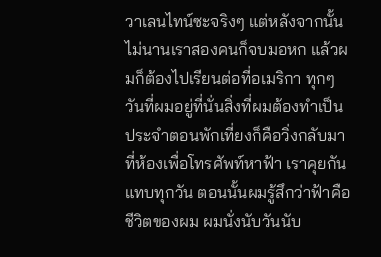วาเลนไทน์ซะจริงๆ แต่หลังจากนั้นไม่นานเราสองคนก็จบมอหก แล้วผมก็ต้องไปเรียนต่อที่อเมริกา ทุกๆวันที่ผมอยู่ที่นั่นสิ่งที่ผมต้องทำเป็นประจำตอนพักเที่ยงก็คือวิ่งกลับมาที่ห้องเพื่อโทรศัพท์หาฟ้า เราคุยกันแทบทุกวัน ตอนนั้นผมรู้สึกว่าฟ้าคือชีวิตของผม ผมนั่งนับวันนับ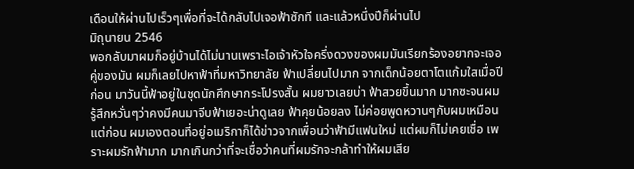เดือนให้ผ่านไปเร็วๆเพื่อที่จะได้กลับไปเจอฟ้าซักที และแล้วหนึ่งปีก็ผ่านไป
มิถุนายน 2546
พอกลับมาผมก็อยู่บ้านได้ไม่นานเพราะไอเจ้าหัวใจครึ่งดวงของผมมันเรียกร้องอยากจะเจอคู่ของมัน ผมก็เลยไปหาฟ้าที่มหาวิทยาลัย ฟ้าเปลี่ยนไปมาก จากเด็กน้อยตาโตแก้มใสเมื่อปีก่อน มาวันนี้ฟ้าอยู่ในชุดนักศึกษากระโปรงสั้น ผมยาวเลยบ่า ฟ้าสวยขึ้นมาก มากซะจนผมรู้สึกหวั่นๆว่าคงมีคนมาจีบฟ้าเยอะน่าดูเลย ฟ้าคุยน้อยลง ไม่ค่อยพูดหวานๆกับผมเหมือนแต่ก่อน ผมเองตอนที่อยู่อเมริกาก็ได้ข่าวจากเพื่อนว่าฟ้ามีแฟนใหม่ แต่ผมก็ไม่เคยเชื่อ เพราะผมรักฟ้ามาก มากเกินกว่าที่จะเชื่อว่าคนที่ผมรักจะกล้าทำให้ผมเสีย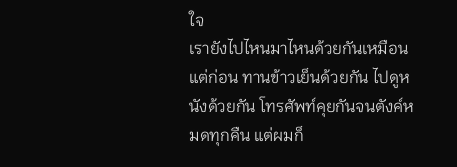ใจ
เรายังไปไหนมาไหนด้วยกันเหมือนแต่ก่อน ทานข้าวเย็นด้วยกัน ไปดูหนังด้วยกัน โทรศัพท์คุยกันจนตังค์หมดทุกคืน แต่ผมก็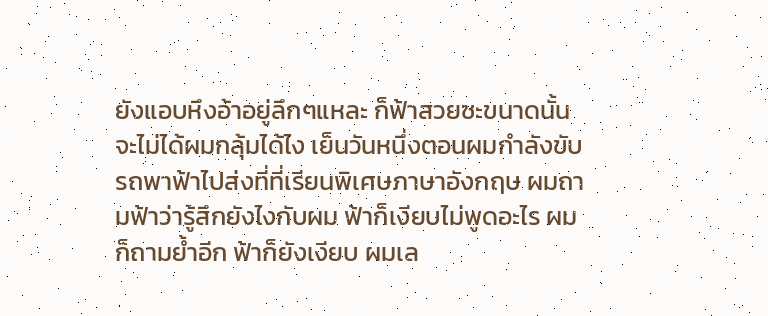ยังแอบหึงอ้าอยู่ลึกๆแหละ ก็ฟ้าสวยซะขนาดนั้น จะไม่ได้ผมกลุ้มได้ไง เย็นวันหนึ่งตอนผมกำลังขับรถพาฟ้าไปส่งที่ที่เรียนพิเศษภาษาอังกฤษ ผมถามฟ้าว่ารู้สึกยังไงกับผม ฟ้าก็เงียบไม่พูดอะไร ผมก็ถามย้ำอีก ฟ้าก็ยังเงียบ ผมเล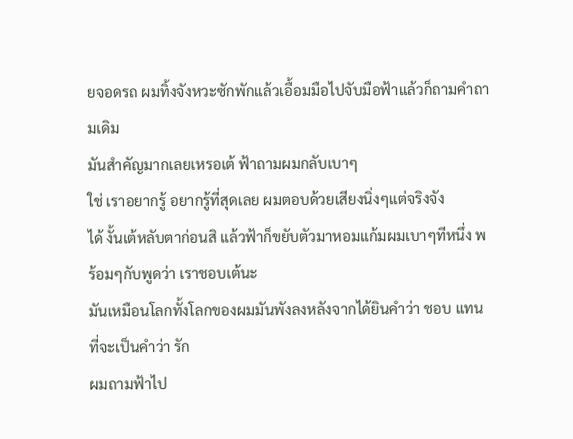ยจอดรถ ผมทิ้งจังหวะซักพักแล้วเอื้อมมือไปจับมือฟ้าแล้วก็ถามคำถามเดิม
มันสำคัญมากเลยเหรอเต้ ฟ้าถามผมกลับเบาๆ
ใช่ เราอยากรู้ อยากรู้ที่สุดเลย ผมตอบด้วยเสียงนิ่งๆแต่จริงจัง
ได้ งั้นเต้หลับตาก่อนสิ แล้วฟ้าก็ขยับตัวมาหอมแก้มผมเบาๆทีหนึ่ง พร้อมๆกับพูดว่า เราชอบเต้นะ
มันเหมือนโลกทั้งโลกของผมมันพังลงหลังจากได้ยินคำว่า ชอบ แทนที่จะเป็นคำว่า รัก
ผมถามฟ้าไป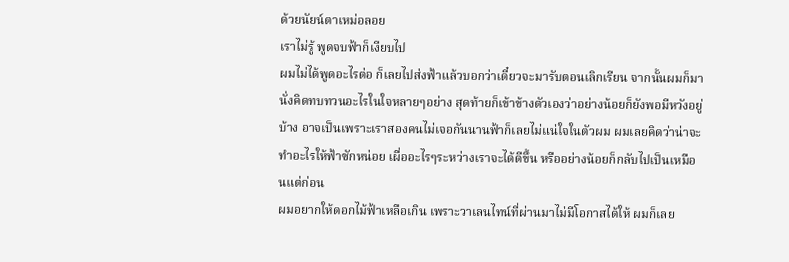ด้วยนัยน์ตาเหม่อลอย
เราไม่รู้ พูดจบฟ้าก็เงียบไป
ผมไม่ได้พูดอะไรต่อ ก็เลยไปส่งฟ้าแล้วบอกว่าเดี๋ยวจะมารับตอนเลิกเรียน จากนั้นผมก็มานั่งคิดทบทวนอะไรในใจหลายๆอย่าง สุดท้ายก็เข้าข้างตัวเองว่าอย่างน้อยก็ยังพอมีหวังอยู่บ้าง อาจเป็นเพราะเราสองคนไม่เจอกันนานฟ้าก็เลยไม่แน่ใจในตัวผม ผมเลยคิดว่าน่าจะทำอะไรให้ฟ้าซักหน่อย เผื่ออะไรๆระหว่างเราจะได้ดีขึ้น หรืออย่างน้อยก็กลับไปเป็นเหมือนแต่ก่อน
ผมอยากให้ดอกไม้ฟ้าเหลือเกิน เพราะวาเลนไทน์ที่ผ่านมาไม่มีโอกาสได้ให้ ผมก็เลย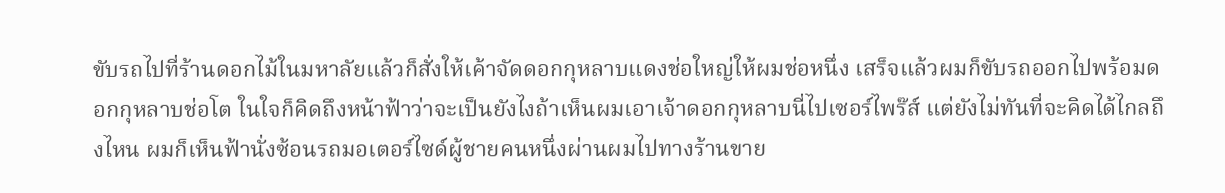ขับรถไปที่ร้านดอกไม้ในมหาลัยแล้วก็สั่งให้เค้าจัดดอกกุหลาบแดงช่อใหญ่ให้ผมช่อหนึ่ง เสร็จแล้วผมก็ขับรถออกไปพร้อมดอกกุหลาบช่อโต ในใจก็คิดถึงหน้าฟ้าว่าจะเป็นยังไงถ้าเห็นผมเอาเจ้าดอกกุหลาบนี่ไปเซอร์ไพร๊ส์ แต่ยังไม่ทันที่จะคิดได้ไกลถึงไหน ผมก็เห็นฟ้านั่งซ้อนรถมอเตอร์ไซด์ผู้ชายคนหนึ่งผ่านผมไปทางร้านขาย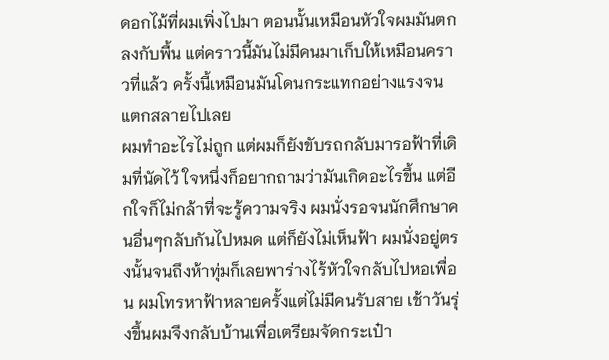ดอกไม้ที่ผมเพิ่งไปมา ตอนนั้นเหมือนหัวใจผมมันตกลงกับพื้น แต่คราวนี้มันไม่มีคนมาเก็บให้เหมือนคราวที่แล้ว ครั้งนี้เหมือนมันโดนกระแทกอย่างแรงจนแตกสลายไปเลย
ผมทำอะไรไม่ถูก แต่ผมก็ยังขับรถกลับมารอฟ้าที่เดิมที่นัดไว้ ใจหนึ่งก็อยากถามว่ามันเกิดอะไรขึ้น แต่อีกใจก็ไม่กล้าที่จะรู้ความจริง ผมนั่งรอจนนักศึกษาคนอื่นๆกลับกันไปหมด แต่ก็ยังไม่เห็นฟ้า ผมนั่งอยู่ตรงนั้นจนถึงห้าทุ่มก็เลยพาร่างไร้หัวใจกลับไปหอเพื่อน ผมโทรหาฟ้าหลายครั้งแต่ไม่มีคนรับสาย เช้าวันรุ่งขึ้นผมจึงกลับบ้านเพื่อเตรียมจัดกระเป๋า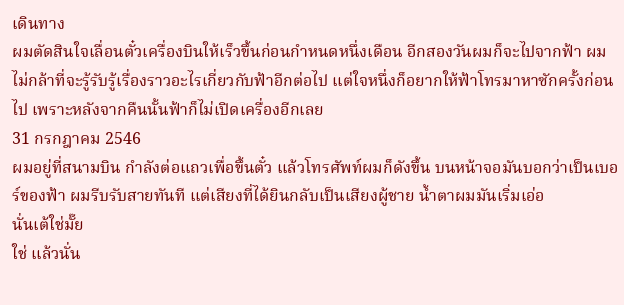เดินทาง
ผมตัดสินใจเลื่อนตั๋วเครื่องบินให้เร็วขึ้นก่อนกำหนดหนึ่งเดือน อีกสองวันผมก็จะไปจากฟ้า ผมไม่กล้าที่จะรู้รับรู้เรื่องราวอะไรเกี่ยวกับฟ้าอีกต่อไป แต่ใจหนึ่งก็อยากให้ฟ้าโทรมาหาซักครั้งก่อนไป เพราะหลังจากคืนนั้นฟ้าก็ไม่เปิดเครื่องอีกเลย
31 กรกฎาคม 2546
ผมอยู่ที่สนามบิน กำลังต่อแถวเพื่อขึ้นตั๋ว แล้วโทรศัพท์ผมก็ดังขึ้น บนหน้าจอมันบอกว่าเป็นเบอร์ของฟ้า ผมรีบรับสายทันที แต่เสียงที่ได้ยินกลับเป็นเสียงผู้ชาย น้ำตาผมมันเริ่มเอ่อ
นั่นเต้ใช่มั๊ย
ใช่ แล้วนั่น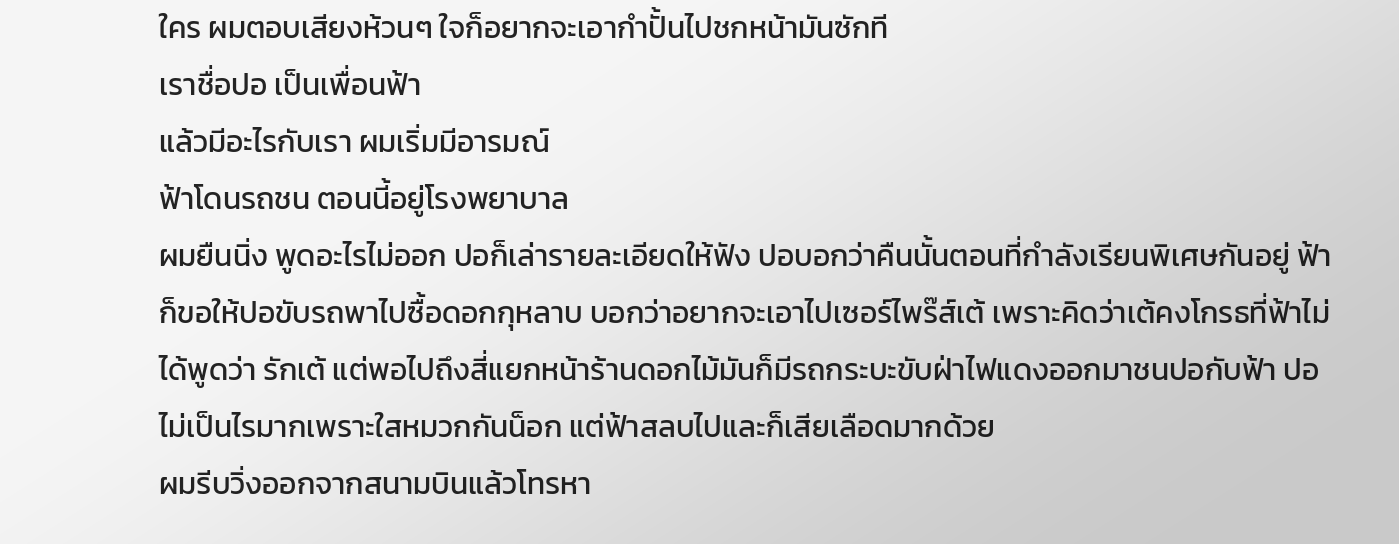ใคร ผมตอบเสียงห้วนๆ ใจก็อยากจะเอากำปั้นไปชกหน้ามันซักที
เราชื่อปอ เป็นเพื่อนฟ้า
แล้วมีอะไรกับเรา ผมเริ่มมีอารมณ์
ฟ้าโดนรถชน ตอนนี้อยู่โรงพยาบาล
ผมยืนนิ่ง พูดอะไรไม่ออก ปอก็เล่ารายละเอียดให้ฟัง ปอบอกว่าคืนนั้นตอนที่กำลังเรียนพิเศษกันอยู่ ฟ้าก็ขอให้ปอขับรถพาไปซื้อดอกกุหลาบ บอกว่าอยากจะเอาไปเซอร์ไพร๊ส์เต้ เพราะคิดว่าเต้คงโกรธที่ฟ้าไม่ได้พูดว่า รักเต้ แต่พอไปถึงสี่แยกหน้าร้านดอกไม้มันก็มีรถกระบะขับฝ่าไฟแดงออกมาชนปอกับฟ้า ปอไม่เป็นไรมากเพราะใสหมวกกันน็อก แต่ฟ้าสลบไปและก็เสียเลือดมากด้วย
ผมรีบวิ่งออกจากสนามบินแล้วโทรหา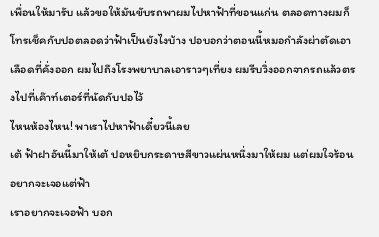เพื่อนให้มารับ แล้วขอให้มันขับรถพาผมไปหาฟ้าที่ขอนแก่น ตลอดทางผมก็โทรเช็คกับปอตลอดว่าฟ้าเป็นยังไงบ้าง ปอบอกว่าตอนนี้หมอกำลังผ่าตัดเอาเลือดที่คั่งออก ผมไปถึงโรงพยาบาลเอาราวๆเที่ยง ผมรีบวิ่งออกจากรถแล้วตรงไปที่เค๊าท์เตอร์ที่นัดกับปอไว้
ไหนห้องไหน! พาเราไปหาฟ้าเดี๋ยวนี้เลย
เต้ ฟ้าฝาอันนี้มาให้เต้ ปอหยิบกระดาษสีขาวแผ่นหนึ่งมาให้ผม แต่ผมใจร้อนอยากจะเจอแต่ฟ้า
เราอยากจะเจอฟ้า บอก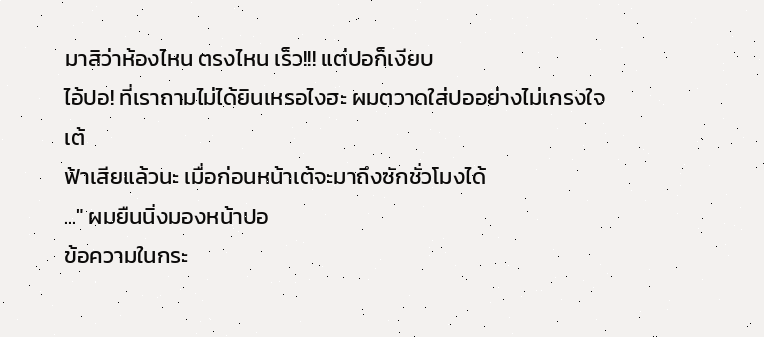มาสิว่าห้องไหน ตรงไหน เร็ว!!! แต่ปอก็เงียบ
ไอ้ปอ! ที่เราถามไม่ได้ยินเหรอไงฮะ ผมตวาดใส่ปออย่างไม่เกรงใจ
เต้
ฟ้าเสียแล้วนะ เมื่อก่อนหน้าเต้จะมาถึงซักชั่วโมงได้
..." ผมยืนนิ่งมองหน้าปอ
ข้อความในกระ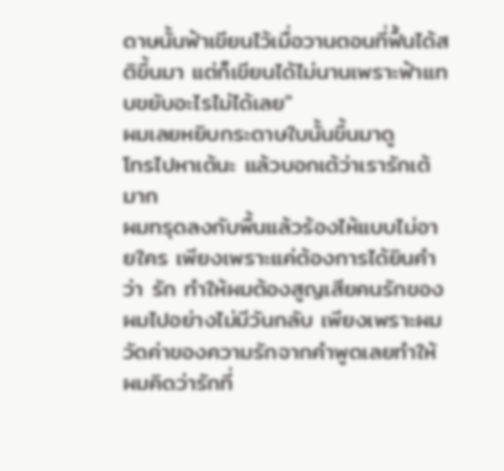ดาษนั้นฟ้าเขียนไว้เมื่อวานตอนที่ฟื้นได้สติขึ้นมา แต่ก็เขียนได้ไม่นานเพราะฟ้าแทบขยับอะไรไม่ได้เลย"
ผมเลยหยิบกระดาษใบนั้นขึ้นมาดู
โทรไปหาเต้นะ แล้วบอกเต้ว่าเรารักเต้มาก
ผมทรุดลงกับพื้นแล้วร้องไห้แบบไม่อายใคร เพียงเพราะแค่ต้องการได้ยินคำว่า รัก ทำให้ผมต้องสูญเสียคนรักของผมไปอย่างไม่มีวันกลับ เพียงเพราะผมวัดค่าของความรักจากคำพูดเลยทำให้ผมคิดว่ารักที่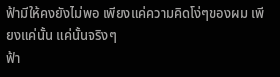ฟ้ามีให้คงยังไม่พอ เพียงแค่ความคิดโง่ๆของผม เพียงแค่นั้น แค่นั้นจริงๆ
ฟ้า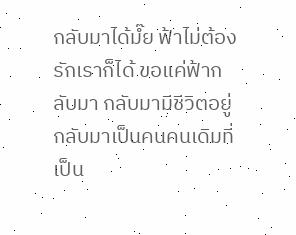กลับมาได้มํ๊ย ฟ้าไม่ต้องรักเราก็ได้ ขอแค่ฟ้ากลับมา กลับมามีชีวิตอยู่ กลับมาเป็นคนคนเดิมที่เป็น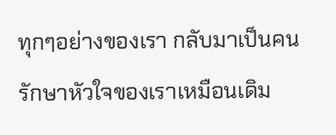ทุกๆอย่างของเรา กลับมาเป็นคนรักษาหัวใจของเราเหมือนเดิม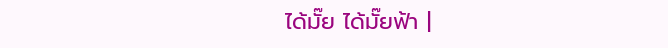ได้มั๊ย ได้มั๊ยฟ้า |